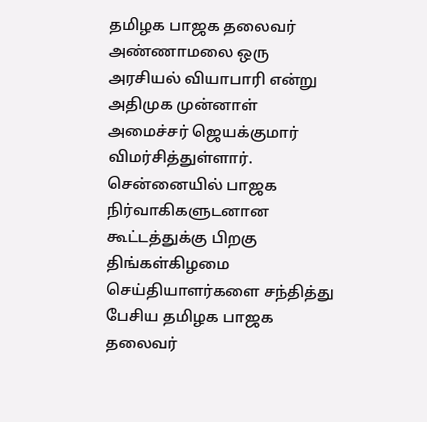தமிழக பாஜக தலைவர் அண்ணாமலை ஒரு அரசியல் வியாபாரி என்று அதிமுக முன்னாள் அமைச்சர் ஜெயக்குமார் விமர்சித்துள்ளார்.
சென்னையில் பாஜக நிர்வாகிகளுடனான கூட்டத்துக்கு பிறகு திங்கள்கிழமை செய்தியாளர்களை சந்தித்து பேசிய தமிழக பாஜக தலைவர்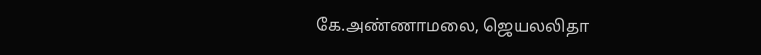கே.அண்ணாமலை, ஜெயலலிதா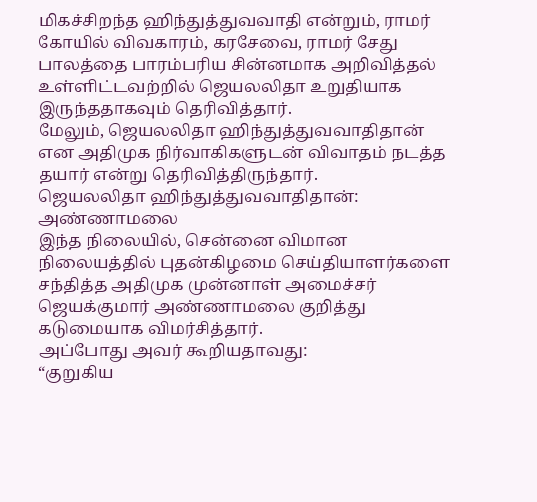மிகச்சிறந்த ஹிந்துத்துவவாதி என்றும், ராமர் கோயில் விவகாரம், கரசேவை, ராமர் சேது பாலத்தை பாரம்பரிய சின்னமாக அறிவித்தல் உள்ளிட்டவற்றில் ஜெயலலிதா உறுதியாக இருந்ததாகவும் தெரிவித்தார்.
மேலும், ஜெயலலிதா ஹிந்துத்துவவாதிதான் என அதிமுக நிர்வாகிகளுடன் விவாதம் நடத்த தயார் என்று தெரிவித்திருந்தார்.
ஜெயலலிதா ஹிந்துத்துவவாதிதான்: அண்ணாமலை
இந்த நிலையில், சென்னை விமான நிலையத்தில் புதன்கிழமை செய்தியாளர்களை சந்தித்த அதிமுக முன்னாள் அமைச்சர் ஜெயக்குமார் அண்ணாமலை குறித்து கடுமையாக விமர்சித்தார்.
அப்போது அவர் கூறியதாவது:
“குறுகிய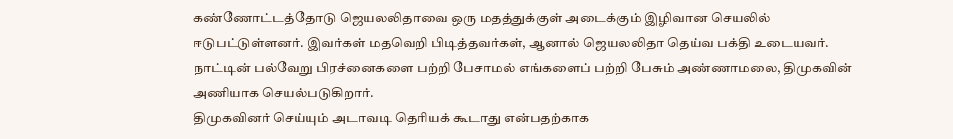கண்ணோட்டத்தோடு ஜெயலலிதாவை ஒரு மதத்துக்குள் அடைக்கும் இழிவான செயலில் ஈடுபட்டுள்ளனர். இவர்கள் மதவெறி பிடித்தவர்கள், ஆனால் ஜெயலலிதா தெய்வ பக்தி உடையவர். நாட்டின் பல்வேறு பிரச்னைகளை பற்றி பேசாமல் எங்களைப் பற்றி பேசும் அண்ணாமலை, திமுகவின் அணியாக செயல்படுகிறார்.
திமுகவினர் செய்யும் அடாவடி தெரியக் கூடாது என்பதற்காக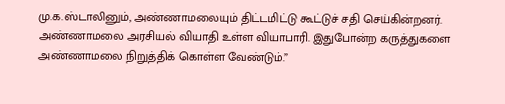மு.க.ஸ்டாலினும், அண்ணாமலையும் திட்டமிட்டு கூட்டுச் சதி செய்கின்றனர். அண்ணாமலை அரசியல் வியாதி உள்ள வியாபாரி. இதுபோன்ற கருத்துகளை அண்ணாமலை நிறுத்திக் கொள்ள வேண்டும்.”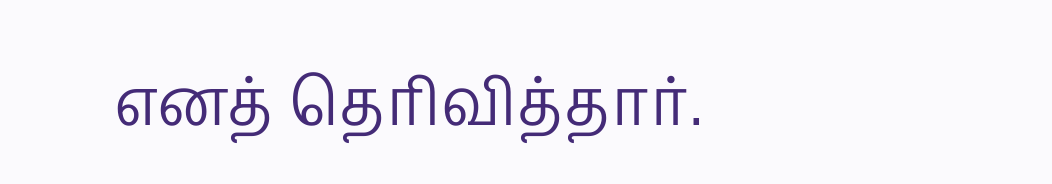எனத் தெரிவித்தார்.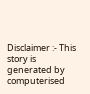Disclaimer :- This story is generated by computerised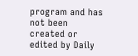program and has not been created or edited by Daily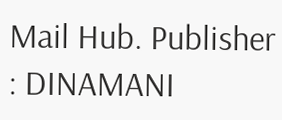Mail Hub. Publisher : DINAMANI